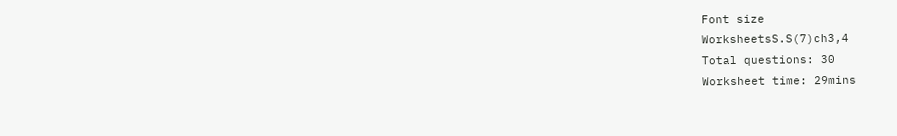Font size
WorksheetsS.S(7)ch3,4
Total questions: 30
Worksheet time: 29mins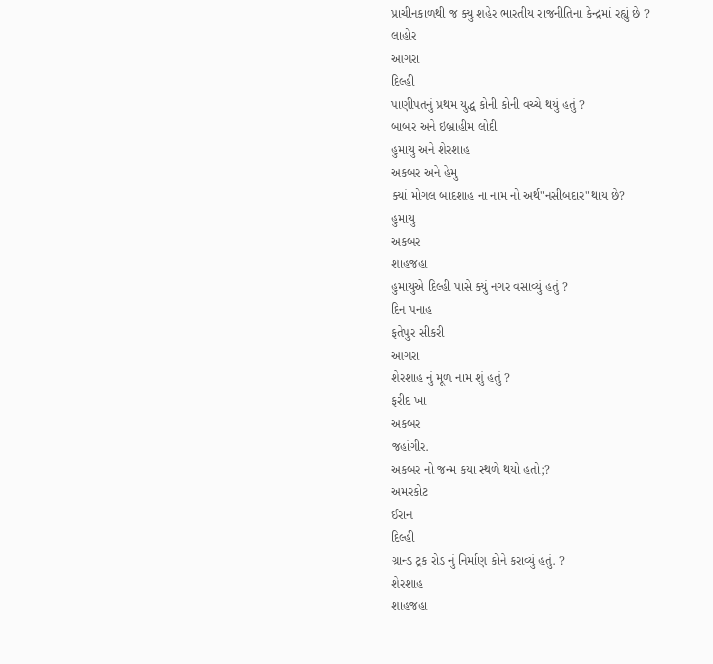પ્રાચીનકાળથી જ ક્યુ શહેર ભારતીય રાજનીતિના કેન્દ્રમાં રહ્યું છે ?
લાહોર
આગરા
દિલ્હી
પાણીપતનું પ્રથમ યુદ્ધ કોની કોની વચ્ચે થયું હતું ?
બાબર અને ઇબ્રાહીમ લોદી
હુમાયુ અને શેરશાહ
અકબર અને હેમુ
ક્યાં મોગલ બાદશાહ ના નામ નો અર્થ"નસીબદાર"થાય છે?
હુમાયુ
અકબર
શાહજહા
હુમાયુએ દિલ્હી પાસે ક્યું નગર વસાવ્યું હતું ?
દિન પનાહ
ફતેપુર સીકરી
આગરા
શેરશાહ નું મૂળ નામ શું હતું ?
ફરીદ ખા
અકબર
જહાંગીર.
અકબર નો જન્મ કયા સ્થળે થયો હતો;?
અમરકોટ
ઈરાન
દિલ્હી
ગ્રાન્ડ ટ્રક રોડ નું નિર્માણ કોને કરાવ્યું હતું. ?
શેરશાહ
શાહજહા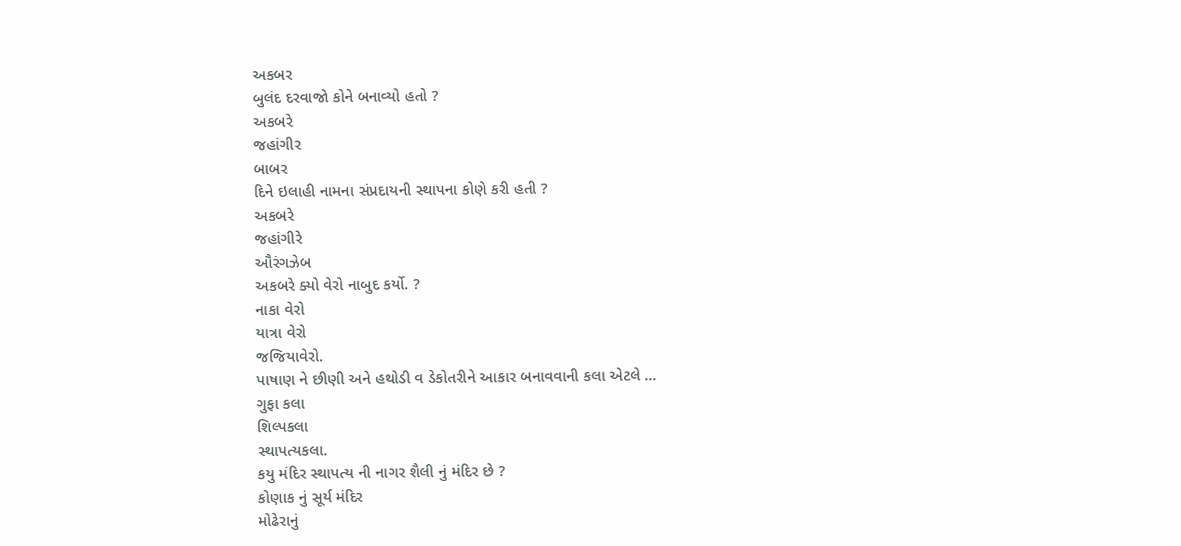અકબર
બુલંદ દરવાજો કોને બનાવ્યો હતો ?
અકબરે
જહાંગીર
બાબર
દિને ઇલાહી નામના સંપ્રદાયની સ્થાપના કોણે કરી હતી ?
અકબરે
જહાંગીરે
ઔરંગઝેબ
અકબરે ક્યો વેરો નાબુદ કર્યો. ?
નાકા વેરો
યાત્રા વેરો
જજિયાવેરો.
પાષાણ ને છીણી અને હથોડી વ ડેકોતરીને આકાર બનાવવાની કલા એટલે ...
ગુફા કલા
શિલ્પકલા
સ્થાપત્યકલા.
કયુ મંદિર સ્થાપત્ય ની નાગર શૈલી નું મંદિર છે ?
કોણાક નું સૂર્ય મંદિર
મોઢેરાનું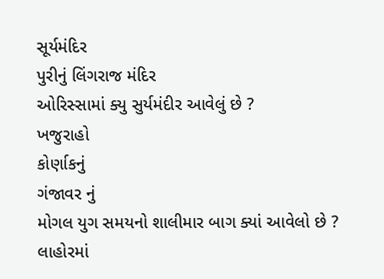સૂર્યમંદિર
પુરીનું લિંગરાજ મંદિર
ઓરિસ્સામાં ક્યુ સુર્યમંદીર આવેલું છે ?
ખજુરાહો
કોર્ણાકનું
ગંજાવર નું
મોગલ યુગ સમયનો શાલીમાર બાગ ક્યાં આવેલો છે ?
લાહોરમાં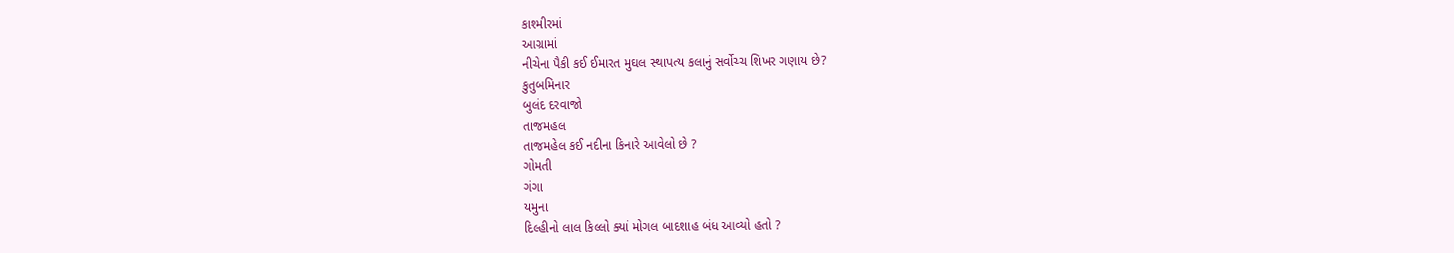કાશ્મીરમાં
આગ્રામાં
નીચેના પૈકી કઈ ઈમારત મુઘલ સ્થાપત્ય કલાનું સર્વોચ્ચ શિખર ગણાય છે?
કુતુબમિનાર
બુલંદ દરવાજો
તાજમહલ
તાજમહેલ કઈ નદીના કિનારે આવેલો છે ?
ગોમતી
ગંગા
યમુના
દિલ્હીનો લાલ કિલ્લો ક્યાં મોગલ બાદશાહ બંધ આવ્યો હતો ?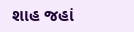શાહ જહાં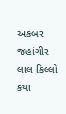અકબર
જહાંગીર
લાલ કિલ્લો કયા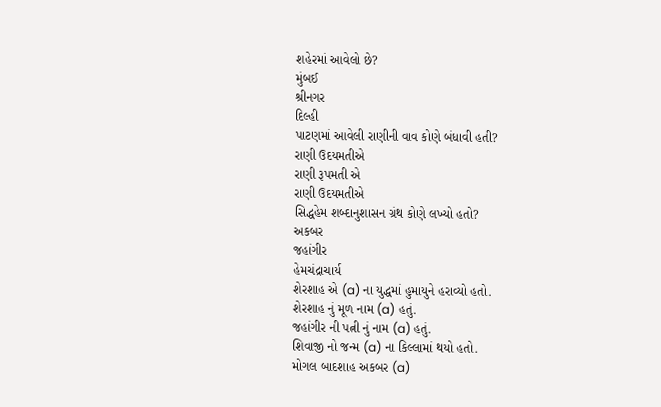શહેરમાં આવેલો છે?
મુંબઈ
શ્રીનગર
દિલ્હી
પાટણમાં આવેલી રાણીની વાવ કોણે બંધાવી હતી?
રાણી ઉદયમતીએ
રાણી રૂપમતી એ
રાણી ઉદયમતીએ
સિદ્ધહેમ શબ્દાનુશાસન ગ્રંથ કોણે લખ્યો હતો?
અકબર
જહાંગીર
હેમચંદ્રાચાર્ય
શેરશાહ એ (a) ના યુદ્ધમાં હુમાયુને હરાવ્યો હતો.
શેરશાહ નું મૂળ નામ (a) હતું.
જહાંગીર ની પત્ની નું નામ (a) હતું.
શિવાજી નો જન્મ (a) ના કિલ્લામાં થયો હતો.
મોગલ બાદશાહ અકબર (a)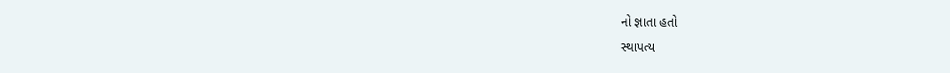નો જ્ઞાતા હતો
સ્થાપત્ય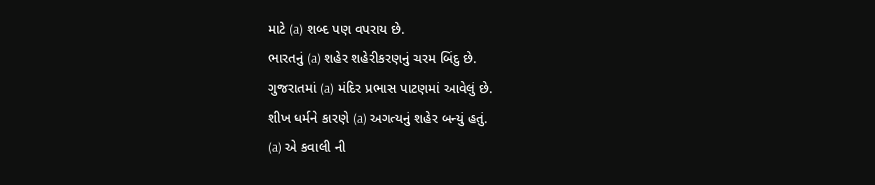માટે (a) શબ્દ પણ વપરાય છે.
ભારતનું (a) શહેર શહેરીકરણનું ચરમ બિંદુ છે.
ગુજરાતમાં (a) મંદિર પ્રભાસ પાટણમાં આવેલું છે.
શીખ ધર્મને કારણે (a) અગત્યનું શહેર બન્યું હતું.
(a) એ કવાલી ની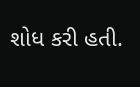શોધ કરી હતી.